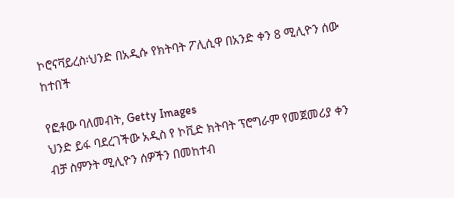ኮሮናቫይረስ፡ህንድ በአዲሱ የክትባት ፖሊሲዋ በአንድ ቀን 8 ሚሊዮን ሰው ከተበች

የፎቶው ባለመብት, Getty Images
ህንድ ይፋ ባደረገችው አዲስ የ ኮቪድ ክትባት ፕሮግራም የመጀመሪያ ቀን ብቻ ስምንት ሚሊዮን ሰዎችን በመከተብ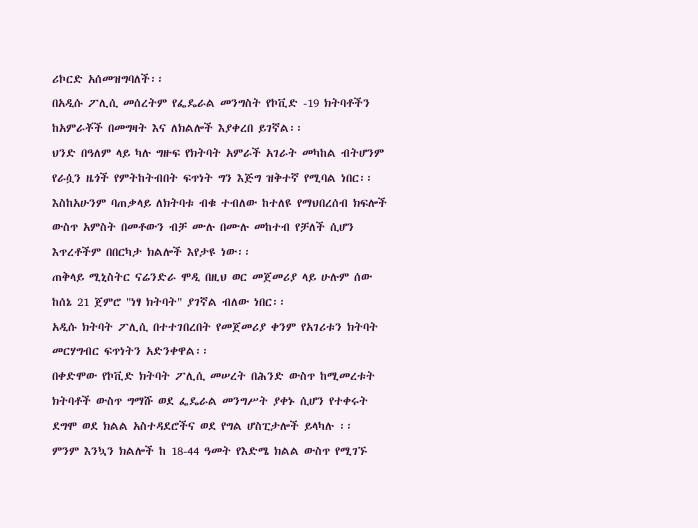ሪኮርድ አሰመዝግባለች፡፡
በአዲሱ ፖሊሲ መሰረትም የፌዴራል መንግስት የኮቪድ -19 ክትባቶችን ከአምራቾች በመግዛት እና ለክልሎች እያቀረበ ይገኛል፡፡
ህንድ በዓለም ላይ ካሉ ግዙፍ የክትባት አምራች አገራት መካከል ብትሆንም የራሷን ዜጎች የምትከትብበት ፍጥነት ግን እጅግ ዝቅተኛ የሚባል ነበር፡፡
እስከአሁንም ባጠቃላይ ለክትባቱ ብቁ ተብለው ከተለዩ የማህበረሰብ ክፍሎች ውስጥ አምስት በመቶውን ብቻ ሙሉ በሙሉ መከተብ የቻለች ሲሆን እጥረቶችም በበርካታ ክልሎች እየታዩ ነው፡፡
ጠቅላይ ሚኒስትር ናሬንድራ ሞዲ በዚህ ወር መጀመሪያ ላይ ሁሉም ሰው ከሰኔ 21 ጀምሮ "ነፃ ክትባት" ያገኛል ብለው ነበር፡፡
አዲሱ ክትባት ፖሊሲ በተተገበረበት የመጀመሪያ ቀንም የአገሪቱን ክትባት መርሃግብር ፍጥነትን አድንቀዋል፡፡
በቀድሞው የኮቪድ ክትባት ፖሊሲ መሠረት በሕንድ ውስጥ ከሚመረቱት ክትባቶች ውስጥ ግማሹ ወደ ፌዴራል መንግሥት ያቀኑ ሲሆን የተቀሩት ደግሞ ወደ ክልል አስተዳደሮችና ወደ የግል ሆስፒታሎች ይላካሉ ፡፡
ምንም እንኳን ክልሎች ከ 18-44 ዓመት የእድሜ ክልል ውስጥ የሚገኙ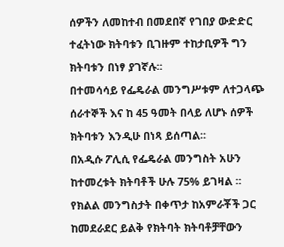ሰዎችን ለመከተብ በመደበኛ የገበያ ውድድር ተፈትነው ክትባቱን ቢገዙም ተከታቢዎች ግን ክትባቱን በነፃ ያገኛሉ፡፡
በተመሳሳይ የፌዴራል መንግሥቱም ለተጋላጭ ሰራተኞች እና ከ 45 ዓመት በላይ ለሆኑ ሰዎች ክትባቱን እንዲሁ በነጻ ይሰጣል፡፡
በአዲሱ ፖሊሲ የፌዴራል መንግስት አሁን ከተመረቱት ክትባቶች ሁሉ 75% ይገዛል ፡፡
የክልል መንግስታት በቀጥታ ከአምራቾች ጋር ከመደራደር ይልቅ የክትባት ክትባቶቻቸውን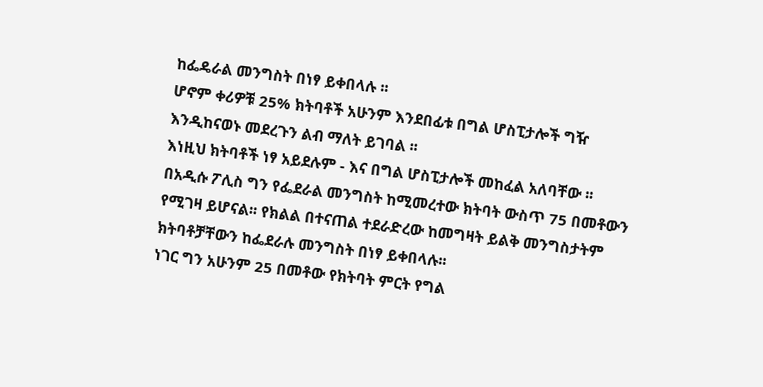ከፌዴራል መንግስት በነፃ ይቀበላሉ ፡፡
ሆኖም ቀሪዎቹ 25% ክትባቶች አሁንም እንደበፊቱ በግል ሆስፒታሎች ግዥ እንዲከናወኑ መደረጉን ልብ ማለት ይገባል ፡፡
እነዚህ ክትባቶች ነፃ አይደሉም - እና በግል ሆስፒታሎች መከፈል አለባቸው ፡፡
በአዲሱ ፖሊስ ግን የፌደራል መንግስት ከሚመረተው ክትባት ውስጥ 75 በመቶውን የሚገዛ ይሆናል፡፡ የክልል በተናጠል ተደራድረው ከመግዛት ይልቅ መንግስታትም ክትባቶቻቸውን ከፌደራሉ መንግስት በነፃ ይቀበላሉ፡፡
ነገር ግን አሁንም 25 በመቶው የክትባት ምርት የግል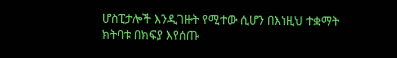ሆስፒታሎች እንዲገዙት የሚተው ሲሆን በእነዚህ ተቋማት ክትባቱ በክፍያ እየሰጡ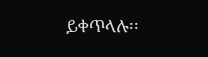ይቀጥላሉ፡፡